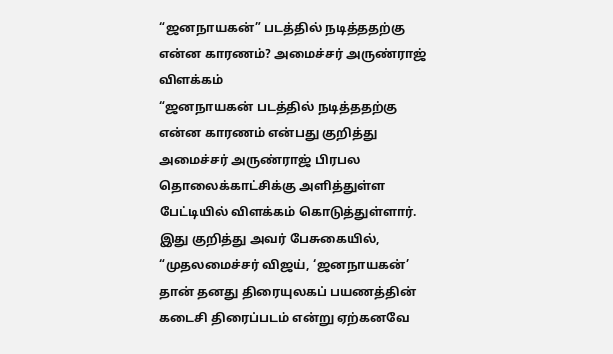“ஜனநாயகன்” படத்தில் நடித்ததற்கு என்ன காரணம்? அமைச்சர் அருண்ராஜ் விளக்கம்
“ஜனநாயகன் படத்தில் நடித்ததற்கு என்ன காரணம் என்பது குறித்து அமைச்சர் அருண்ராஜ் பிரபல தொலைக்காட்சிக்கு அளித்துள்ள பேட்டியில் விளக்கம் கொடுத்துள்ளார்.
இது குறித்து அவர் பேசுகையில்,
“முதலமைச்சர் விஜய், ‘ஜனநாயகன்’ தான் தனது திரையுலகப் பயணத்தின் கடைசி திரைப்படம் என்று ஏற்கனவே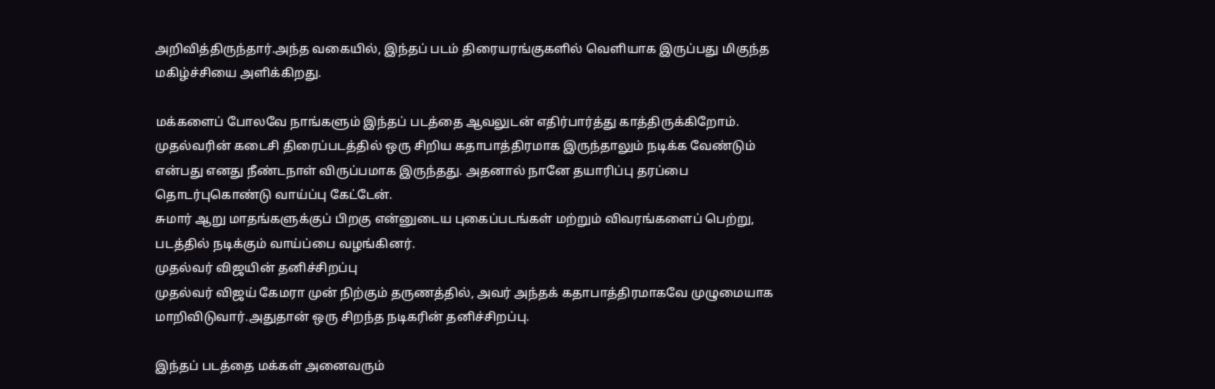அறிவித்திருந்தார்.அந்த வகையில், இந்தப் படம் திரையரங்குகளில் வெளியாக இருப்பது மிகுந்த மகிழ்ச்சியை அளிக்கிறது.

மக்களைப் போலவே நாங்களும் இந்தப் படத்தை ஆவலுடன் எதிர்பார்த்து காத்திருக்கிறோம். முதல்வரின் கடைசி திரைப்படத்தில் ஒரு சிறிய கதாபாத்திரமாக இருந்தாலும் நடிக்க வேண்டும் என்பது எனது நீண்டநாள் விருப்பமாக இருந்தது. அதனால் நானே தயாரிப்பு தரப்பை தொடர்புகொண்டு வாய்ப்பு கேட்டேன்.
சுமார் ஆறு மாதங்களுக்குப் பிறகு என்னுடைய புகைப்படங்கள் மற்றும் விவரங்களைப் பெற்று, படத்தில் நடிக்கும் வாய்ப்பை வழங்கினர்.
முதல்வர் விஜயின் தனிச்சிறப்பு
முதல்வர் விஜய் கேமரா முன் நிற்கும் தருணத்தில், அவர் அந்தக் கதாபாத்திரமாகவே முழுமையாக மாறிவிடுவார்.அதுதான் ஒரு சிறந்த நடிகரின் தனிச்சிறப்பு.

இந்தப் படத்தை மக்கள் அனைவரும்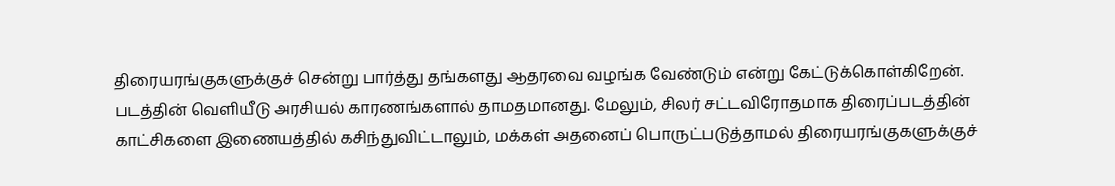திரையரங்குகளுக்குச் சென்று பார்த்து தங்களது ஆதரவை வழங்க வேண்டும் என்று கேட்டுக்கொள்கிறேன். படத்தின் வெளியீடு அரசியல் காரணங்களால் தாமதமானது. மேலும், சிலர் சட்டவிரோதமாக திரைப்படத்தின் காட்சிகளை இணையத்தில் கசிந்துவிட்டாலும், மக்கள் அதனைப் பொருட்படுத்தாமல் திரையரங்குகளுக்குச்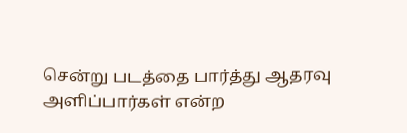சென்று படத்தை பார்த்து ஆதரவு அளிப்பார்கள் என்ற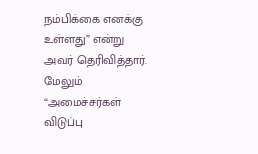நம்பிக்கை எனக்கு உள்ளது” என்று அவர் தெரிவித்தார்.
மேலும் “அமைச்சர்கள் விடுப்பு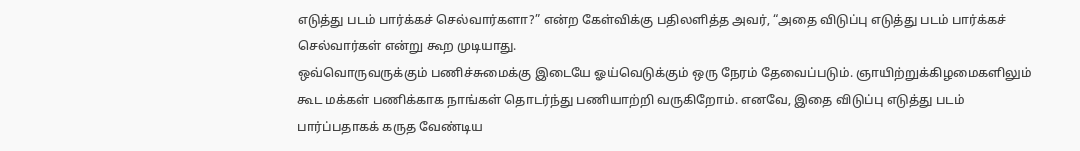எடுத்து படம் பார்க்கச் செல்வார்களா?” என்ற கேள்விக்கு பதிலளித்த அவர், “அதை விடுப்பு எடுத்து படம் பார்க்கச் செல்வார்கள் என்று கூற முடியாது.
ஒவ்வொருவருக்கும் பணிச்சுமைக்கு இடையே ஓய்வெடுக்கும் ஒரு நேரம் தேவைப்படும். ஞாயிற்றுக்கிழமைகளிலும் கூட மக்கள் பணிக்காக நாங்கள் தொடர்ந்து பணியாற்றி வருகிறோம். எனவே, இதை விடுப்பு எடுத்து படம் பார்ப்பதாகக் கருத வேண்டிய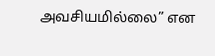அவசியமில்லை” என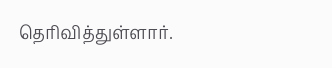தெரிவித்துள்ளார்.